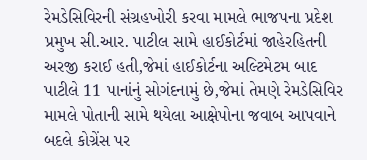રેમડેસિવિરની સંગ્રહખોરી કરવા મામલે ભાજપના પ્રદેશ પ્રમુખ સી.આર. પાટીલ સામે હાઈકોર્ટમાં જાહેરહિતની અરજી કરાઈ હતી,જેમાં હાઈકોર્ટના અલ્ટિમેટમ બાદ પાટીલે 11 પાનાંનું સોગંદનામું છે,જેમાં તેમણે રેમડેસિવિર મામલે પોતાની સામે થયેલા આક્ષેપોના જવાબ આપવાને બદલે કોગ્રેંસ પર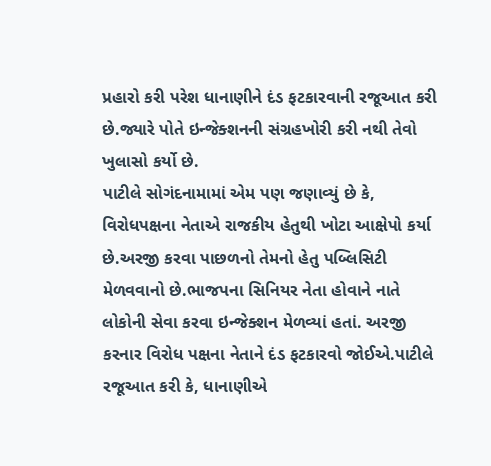પ્રહારો કરી પરેશ ધાનાણીને દંડ ફટકારવાની રજૂઆત કરી છે.જ્યારે પોતે ઇન્જેક્શનની સંગ્રહખોરી કરી નથી તેવો ખુલાસો કર્યો છે.
પાટીલે સોગંદનામામાં એમ પણ જણાવ્યું છે કે, વિરોધપક્ષના નેતાએ રાજકીય હેતુથી ખોટા આક્ષેપો કર્યા છે.અરજી કરવા પાછળનો તેમનો હેતુ પબ્લિસિટી મેળવવાનો છે.ભાજપના સિનિયર નેતા હોવાને નાતે લોકોની સેવા કરવા ઇન્જેક્શન મેળવ્યાં હતાં. અરજી કરનાર વિરોધ પક્ષના નેતાને દંડ ફટકારવો જોઈએ.પાટીલે રજૂઆત કરી કે, ધાનાણીએ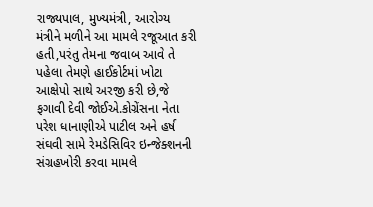રાજ્યપાલ, મુખ્યમંત્રી, આરોગ્ય મંત્રીને મળીને આ મામલે રજૂઆત કરી હતી,પરંતુ તેમના જવાબ આવે તે પહેલા તેમણે હાઈકોર્ટમાં ખોટા આક્ષેપો સાથે અરજી કરી છે,જે ફગાવી દેવી જોઈએ.કોગ્રેંસના નેતા પરેશ ધાનાણીએ પાટીલ અને હર્ષ સંઘવી સામે રેમડેસિવિર ઇન્જેક્શનની સંગ્રહખોરી કરવા મામલે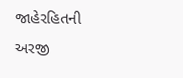જાહેરહિતની અરજી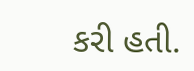કરી હતી.